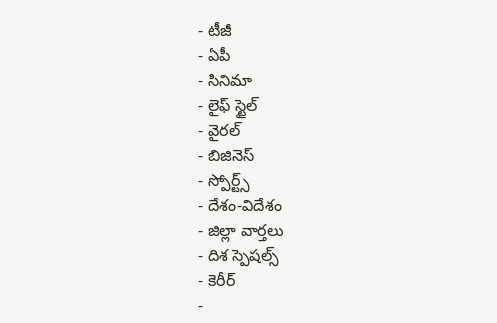- టీజీ
- ఏపీ
- సినిమా
- లైఫ్ స్టైల్
- వైరల్
- బిజినెస్
- స్పోర్ట్స్
- దేశం-విదేశం
- జిల్లా వార్తలు
- దిశ స్పెషల్స్
- కెరీర్
-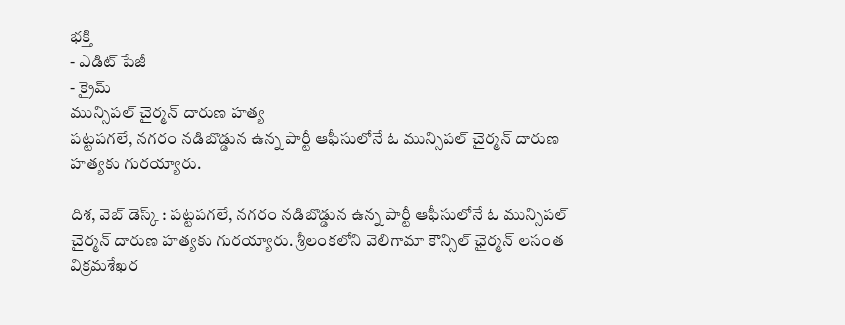భక్తి
- ఎడిట్ పేజీ
- క్రైమ్
మున్సిపల్ చైర్మన్ దారుణ హత్య
పట్టపగలే, నగరం నడిబొడ్డున ఉన్న పార్టీ ఆఫీసులోనే ఓ మున్సిపల్ చైర్మన్ దారుణ హత్యకు గురయ్యారు.

దిశ, వెబ్ డెస్క్ : పట్టపగలే, నగరం నడిబొడ్డున ఉన్న పార్టీ ఆఫీసులోనే ఓ మున్సిపల్ చైర్మన్ దారుణ హత్యకు గురయ్యారు. శ్రీలంకలోని వెలిగామా కౌన్సిల్ ఛైర్మన్ లసంత విక్రమశేఖర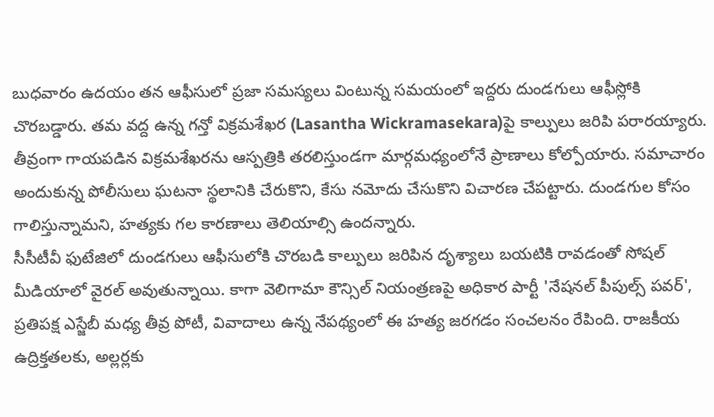బుధవారం ఉదయం తన ఆఫీసులో ప్రజా సమస్యలు వింటున్న సమయంలో ఇద్దరు దుండగులు ఆఫీస్లోకి చొరబడ్డారు. తమ వద్ద ఉన్న గన్తో విక్రమశేఖర (Lasantha Wickramasekara)పై కాల్పులు జరిపి పరారయ్యారు. తీవ్రంగా గాయపడిన విక్రమశేఖరను ఆస్పత్రికి తరలిస్తుండగా మార్గమధ్యంలోనే ప్రాణాలు కోల్పోయారు. సమాచారం అందుకున్న పోలీసులు ఘటనా స్థలానికి చేరుకొని, కేసు నమోదు చేసుకొని విచారణ చేపట్టారు. దుండగుల కోసం గాలిస్తున్నామని, హత్యకు గల కారణాలు తెలియాల్సి ఉందన్నారు.
సీసీటీవీ ఫుటేజిలో దుండగులు ఆఫీసులోకి చొరబడి కాల్పులు జరిపిన దృశ్యాలు బయటికి రావడంతో సోషల్ మీడియాలో వైరల్ అవుతున్నాయి. కాగా వెలిగామా కౌన్సిల్ నియంత్రణపై అధికార పార్టీ 'నేషనల్ పీపుల్స్ పవర్', ప్రతిపక్ష ఎస్జేబీ మధ్య తీవ్ర పోటీ, వివాదాలు ఉన్న నేపథ్యంలో ఈ హత్య జరగడం సంచలనం రేపింది. రాజకీయ ఉద్రిక్తతలకు, అల్లర్లకు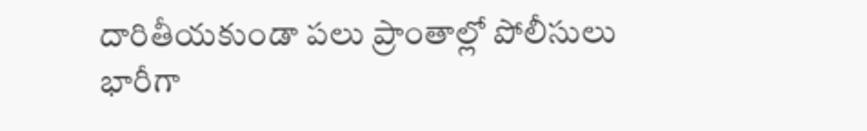దారితీయకుండా పలు ప్రాంతాల్లో పోలీసులు భారీగా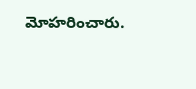మోహరించారు.